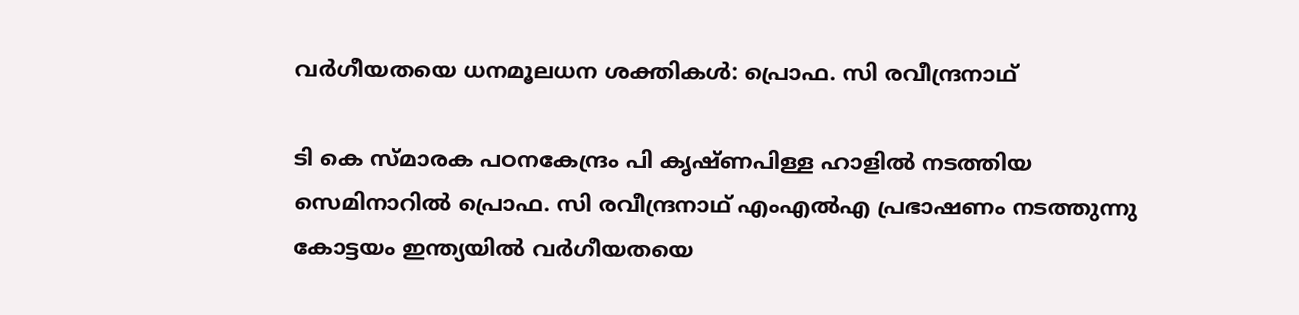വർഗീയതയെ ധനമൂലധന ശക്തികൾ: പ്രൊഫ. സി രവീന്ദ്രനാഥ്

ടി കെ സ്മാരക പഠനകേന്ദ്രം പി കൃഷ്ണപിള്ള ഹാളിൽ നടത്തിയ സെമിനാറിൽ പ്രൊഫ. സി രവീന്ദ്രനാഥ് എംഎൽഎ പ്രഭാഷണം നടത്തുന്നു
കോട്ടയം ഇന്ത്യയിൽ വർഗീയതയെ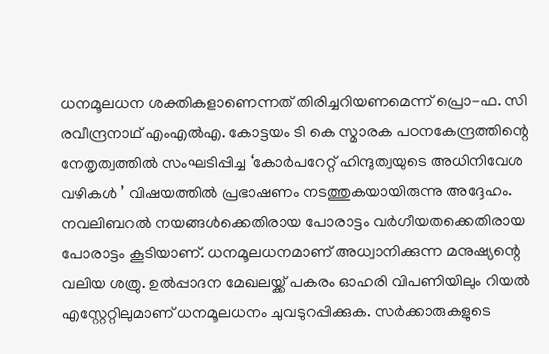ധനമൂലധന ശക്തികളാണെന്നത് തിരിച്ചറിയണമെന്ന് പ്രൊ-ഫ. സി രവീന്ദ്രനാഥ് എംഎൽഎ. കോട്ടയം ടി കെ സ്മാരക പഠനകേന്ദ്രത്തിന്റെ നേതൃത്വത്തിൽ സംഘടിപ്പിച്ച ‘കോർപറേറ്റ് ഹിന്ദുത്വയുടെ അധിനിവേശ വഴികൾ ’ വിഷയത്തിൽ പ്രഭാഷണം നടത്തുകയായിരുന്നു അദ്ദേഹം. നവലിബറൽ നയങ്ങൾക്കെതിരായ പോരാട്ടം വർഗീയതക്കെതിരായ പോരാട്ടം കൂടിയാണ്. ധനമൂലധനമാണ് അധ്വാനിക്കുന്ന മനുഷ്യന്റെ വലിയ ശത്രു. ഉൽപ്പാദന മേഖലയ്ക്ക് പകരം ഓഹരി വിപണിയിലും റിയൽ എസ്റ്റേറ്റിലുമാണ് ധനമൂലധനം ചുവടുറപ്പിക്കുക. സർക്കാരുകളുടെ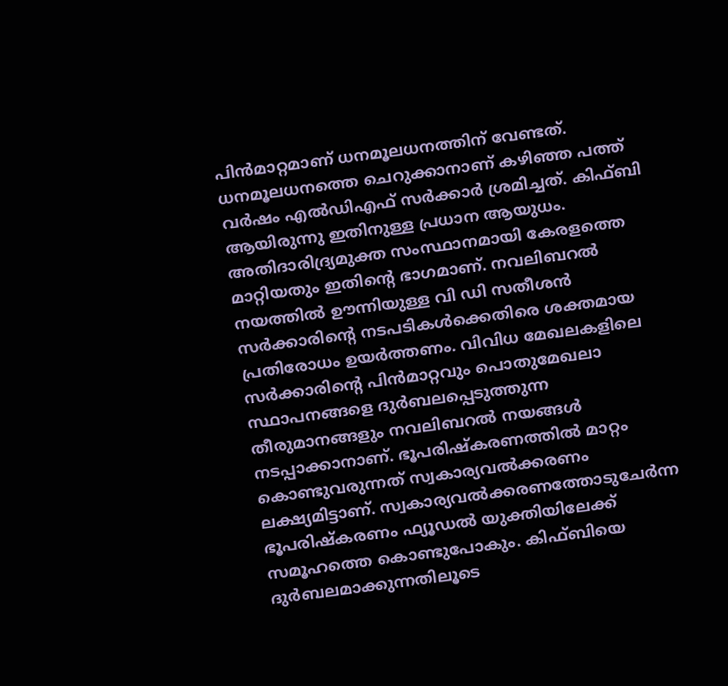പിൻമാറ്റമാണ് ധനമൂലധനത്തിന് വേണ്ടത്. ധനമൂലധനത്തെ ചെറുക്കാനാണ് കഴിഞ്ഞ പത്ത് വർഷം എൽഡിഎഫ് സർക്കാർ ശ്രമിച്ചത്. കിഫ്ബി ആയിരുന്നു ഇതിനുള്ള പ്രധാന ആയുധം. അതിദാരിദ്ര്യമുക്ത സംസ്ഥാനമായി കേരളത്തെ മാറ്റിയതും ഇതിന്റെ ഭാഗമാണ്. നവലിബറൽ നയത്തിൽ ഊന്നിയുള്ള വി ഡി സതീശൻ സർക്കാരിന്റെ നടപടികൾക്കെതിരെ ശക്തമായ പ്രതിരോധം ഉയർത്തണം. വിവിധ മേഖലകളിലെ സർക്കാരിന്റെ പിൻമാറ്റവും പൊതുമേഖലാ സ്ഥാപനങ്ങളെ ദുർബലപ്പെടുത്തുന്ന തീരുമാനങ്ങളും നവലിബറൽ നയങ്ങൾ നടപ്പാക്കാനാണ്. ഭൂപരിഷ്കരണത്തിൽ മാറ്റം കൊണ്ടുവരുന്നത് സ്വകാര്യവൽക്കരണം ലക്ഷ്യമിട്ടാണ്. സ്വകാര്യവൽക്കരണത്തോടുചേർന്ന ഭൂപരിഷ്കരണം ഫ്യൂഡൽ യുക്തിയിലേക്ക് സമൂഹത്തെ കൊണ്ടുപോകും. കിഫ്ബിയെ ദുർബലമാക്കുന്നതിലൂടെ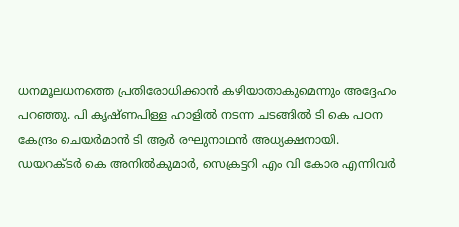ധനമൂലധനത്തെ പ്രതിരോധിക്കാൻ കഴിയാതാകുമെന്നും അദ്ദേഹം പറഞ്ഞു. പി കൃഷ്ണപിള്ള ഹാളിൽ നടന്ന ചടങ്ങിൽ ടി കെ പഠന കേന്ദ്രം ചെയർമാൻ ടി ആർ രഘുനാഥൻ അധ്യക്ഷനായി. ഡയറക്ടർ കെ അനിൽകുമാർ, സെക്രട്ടറി എം വി കോര എന്നിവർ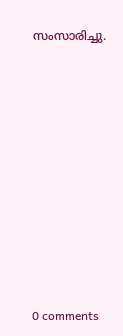സംസാരിച്ചു.











0 comments